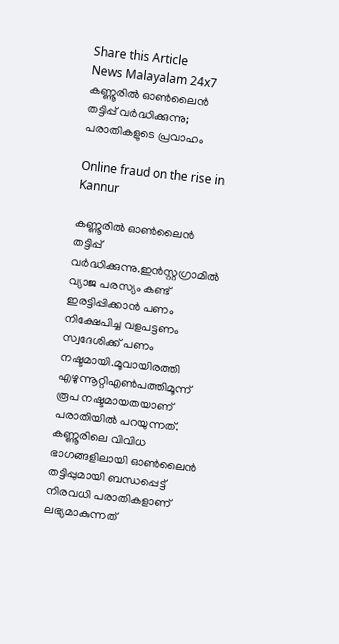Share this Article
News Malayalam 24x7
കണ്ണൂരില്‍ ഓണ്‍ലൈന്‍ തട്ടിപ്പ് വര്‍ദ്ധിക്കുന്നു; പരാതികളുടെ പ്രവാഹം

Online fraud on the rise in Kannur

കണ്ണൂരിൽ ഓൺലൈൻ തട്ടിപ്പ് വർദ്ധിക്കുന്നു.ഇന്‍സ്റ്റഗ്രാമില്‍ വ്യാജ പരസ്യം കണ്ട്  ഇരട്ടിപ്പിക്കാൻ പണം നിക്ഷേപിച്ച വളപട്ടണം സ്വദേശിക്ക് പണം നഷ്ടമായി.മൂവായിരത്തി എഴുന്നൂറ്റിഎൺപത്തിമൂന്ന് രൂപ നഷ്ടമായതയാണ് പരാതിയിൽ പറയുന്നത്. കണ്ണൂരിലെ വിവിധ ഭാഗങ്ങളിലായി ഓൺലൈൻ തട്ടിപ്പുമായി ബന്ധപ്പെട്ട് നിരവധി പരാതികളാണ് ലഭ്യമാകുന്നത്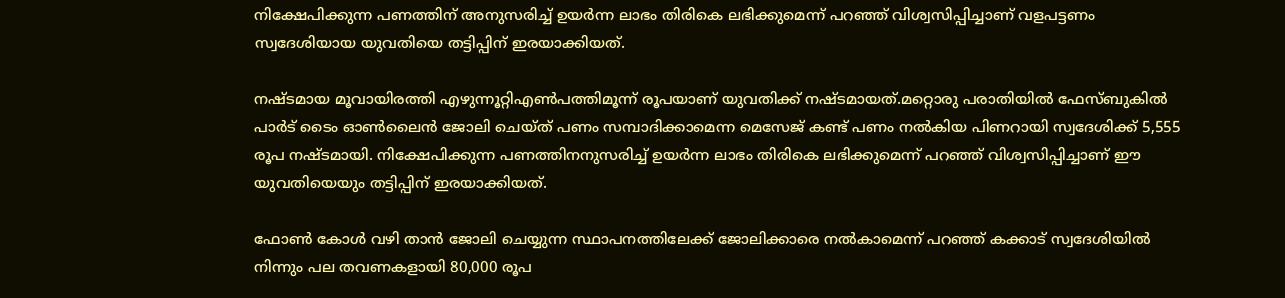നിക്ഷേപിക്കുന്ന പണത്തിന് അനുസരിച്ച്‌ ഉയര്‍ന്ന ലാഭം തിരികെ ലഭിക്കുമെന്ന് പറഞ്ഞ് വിശ്വസിപ്പിച്ചാണ് വളപട്ടണം സ്വദേശിയായ യുവതിയെ തട്ടിപ്പിന് ഇരയാക്കിയത്.

നഷ്ടമായ മൂവായിരത്തി എഴുന്നൂറ്റിഎൺപത്തിമൂന്ന് രൂപയാണ് യുവതിക്ക് നഷ്ടമായത്.മറ്റൊരു പരാതിയില്‍ ഫേസ്ബുകില്‍ പാര്‍ട് ടൈം ഓണ്‍ലൈന്‍ ജോലി ചെയ്ത് പണം സമ്പാദിക്കാമെന്ന മെസേജ് കണ്ട് പണം നല്‍കിയ പിണറായി സ്വദേശിക്ക് 5,555 രൂപ നഷ്ടമായി. നിക്ഷേപിക്കുന്ന പണത്തിനനുസരിച്ച്‌ ഉയര്‍ന്ന ലാഭം തിരികെ ലഭിക്കുമെന്ന് പറഞ്ഞ് വിശ്വസിപ്പിച്ചാണ് ഈ യുവതിയെയും തട്ടിപ്പിന് ഇരയാക്കിയത്.

ഫോണ്‍ കോള്‍ വഴി താന്‍ ജോലി ചെയ്യുന്ന സ്ഥാപനത്തിലേക്ക് ജോലിക്കാരെ നല്‍കാമെന്ന് പറഞ്ഞ് കക്കാട് സ്വദേശിയില്‍ നിന്നും പല തവണകളായി 80,000 രൂപ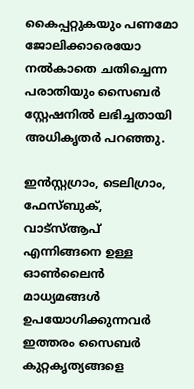കൈപ്പറ്റുകയും പണമോ ജോലിക്കാരെയോ നല്‍കാതെ ചതിച്ചെന്ന പരാതിയും സൈബര്‍ സ്റ്റേഷനില്‍ ലഭിച്ചതായി അധികൃതര്‍ പറഞ്ഞു.

ഇന്‍സ്റ്റഗ്രാം, ടെലിഗ്രാം, ഫേസ്ബുക്, വാട്‌സ്‌ആപ് എന്നിങ്ങനെ ഉള്ള ഓണ്‍ലൈന്‍ മാധ്യമങ്ങള്‍ ഉപയോഗിക്കുന്നവര്‍ ഇത്തരം സൈബര്‍ കുറ്റകൃത്യങ്ങളെ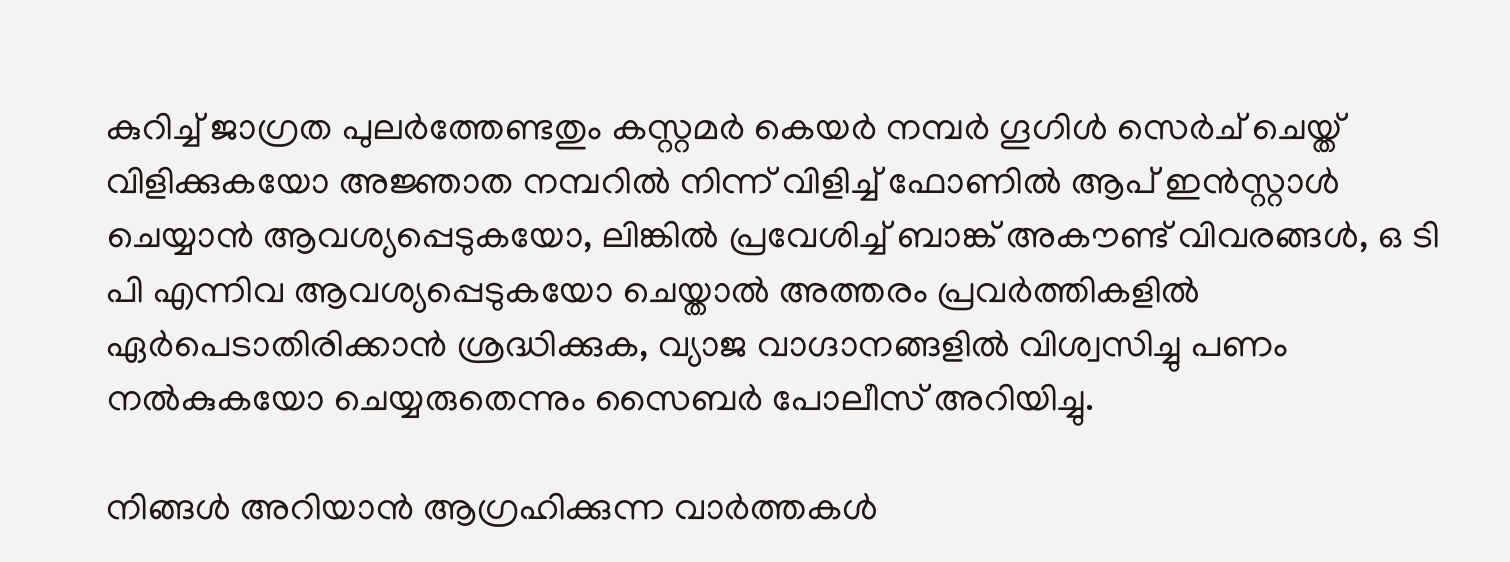കുറിച്ച്‌ ജാഗ്രത പുലര്‍ത്തേണ്ടതും കസ്റ്റമര്‍ കെയര്‍ നമ്പർ ഗൂഗിള്‍ സെര്‍ച് ചെയ്ത് വിളിക്കുകയോ അജ്ഞാത നമ്പറിൽ നിന്ന് വിളിച്ച്‌ ഫോണില്‍ ആപ് ഇന്‍സ്റ്റാള്‍ ചെയ്യാന്‍ ആവശ്യപ്പെടുകയോ, ലിങ്കില്‍ പ്രവേശിച്ച്‌ ബാങ്ക് അകൗണ്ട് വിവരങ്ങള്‍, ഒ ടി പി എന്നിവ ആവശ്യപ്പെടുകയോ ചെയ്താല്‍ അത്തരം പ്രവര്‍ത്തികളില്‍ ഏര്‍പെടാതിരിക്കാന്‍ ശ്രദ്ധിക്കുക, വ്യാജ വാഗ്ദാനങ്ങളില്‍ വിശ്വസിച്ചു പണം നല്‍കുകയോ ചെയ്യരുതെന്നും സൈബർ പോലീസ് അറിയിച്ചു.

നിങ്ങൾ അറിയാൻ ആഗ്രഹിക്കുന്ന വാർത്തകൾ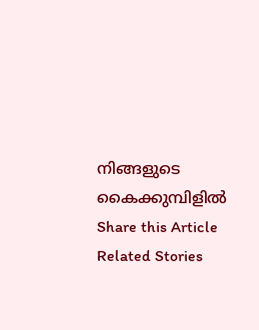നിങ്ങളുടെ കൈക്കുമ്പിളിൽ
Share this Article
Related Stories